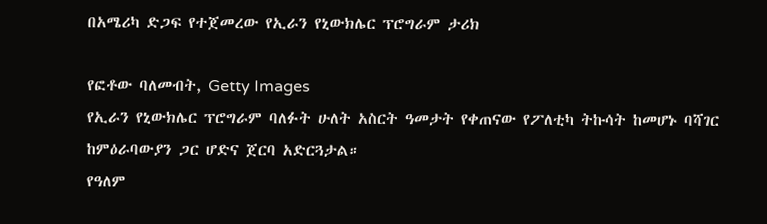በአሜሪካ ድጋፍ የተጀመረው የኢራን የኒውክሌር ፕሮግራም ታሪክ

የፎቶው ባለመብት, Getty Images
የኢራን የኒውክሌር ፕሮግራም ባለፉት ሁለት አስርት ዓመታት የቀጠናው የፖለቲካ ትኩሳት ከመሆኑ ባሻገር ከምዕራባውያን ጋር ሆድና ጀርባ አድርጓታል።
የዓለም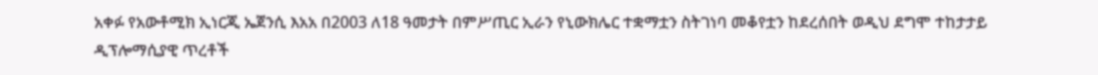አቀፉ የአውቶሚክ ኢነርጂ ኤጀንሲ እአአ በ2003 ለ18 ዓመታት በምሥጢር ኢራን የኒውክሌር ተቋማቷን ስትገነባ መቆየቷን ከደረሰበት ወዲህ ደግሞ ተከታታይ ዲፕሎማሲያዊ ጥረቶች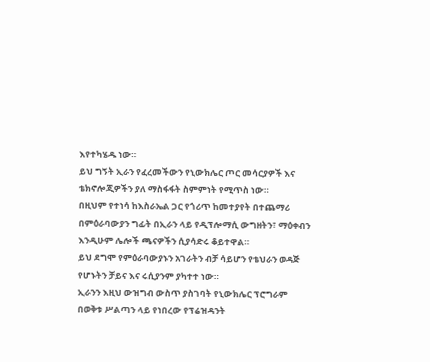እየተካሄዱ ነው።
ይህ ግኝት ኢራን የፈረመችውን የኒውክሌር ጦር መሳርያዎች እና ቴክኖሎጂዎችን ያለ ማስፋፋት ስምምነት የሚጥስ ነው።
በዚህም የተነሳ ከእስራኤል ጋር የጎሪጥ ከመተያየት በተጨማሪ በምዕራባውያን ግፊት በኢራን ላይ የዲፕሎማሲ ውግዘትን፣ ማዕቀብን እንዲሁም ሌሎች ጫናዎችን ሲያሳድሩ ቆይተዋል።
ይህ ደግሞ የምዕራባውያኑን አገራትን ብቻ ሳይሆን የቴህራን ወዳጅ የሆኑትን ቻይና እና ሩሲያንም ያካተተ ነው።
ኢራንን እዚህ ውዝግብ ውስጥ ያስገባት የኒውክሌር ፕሮግራም በወቅቱ ሥልጣን ላይ የነበረው የፕሬዝዳንት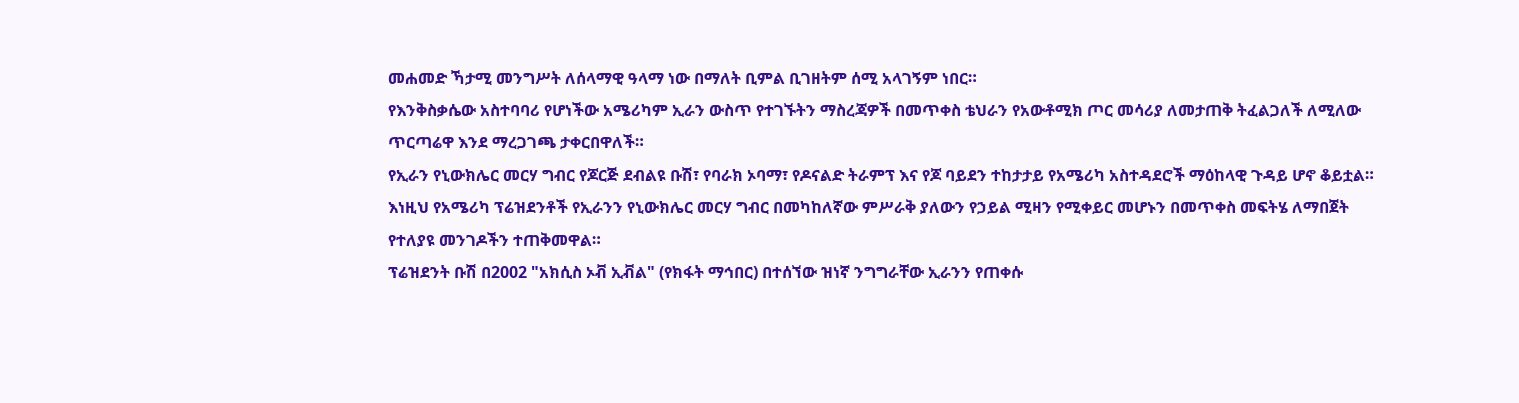መሐመድ ኻታሚ መንግሥት ለሰላማዊ ዓላማ ነው በማለት ቢምል ቢገዘትም ሰሚ አላገኝም ነበር።
የእንቅስቃሴው አስተባባሪ የሆነችው አሜሪካም ኢራን ውስጥ የተገኙትን ማስረጃዎች በመጥቀስ ቴህራን የአውቶሚክ ጦር መሳሪያ ለመታጠቅ ትፈልጋለች ለሚለው ጥርጣሬዋ እንደ ማረጋገጫ ታቀርበዋለች።
የኢራን የኒውክሌር መርሃ ግብር የጆርጅ ደብልዩ ቡሽ፣ የባራክ ኦባማ፣ የዶናልድ ትራምፕ እና የጆ ባይደን ተከታታይ የአሜሪካ አስተዳደሮች ማዕከላዊ ጉዳይ ሆኖ ቆይቷል።
እነዚህ የአሜሪካ ፕሬዝደንቶች የኢራንን የኒውክሌር መርሃ ግብር በመካከለኛው ምሥራቅ ያለውን የኃይል ሚዛን የሚቀይር መሆኑን በመጥቀስ መፍትሄ ለማበጀት የተለያዩ መንገዶችን ተጠቅመዋል።
ፕሬዝደንት ቡሽ በ2002 "አክሲስ ኦቭ ኢቭል" (የክፋት ማኅበር) በተሰኘው ዝነኛ ንግግራቸው ኢራንን የጠቀሱ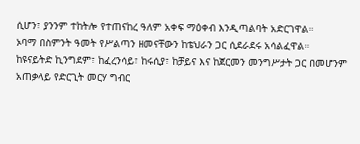ሲሆን፣ ያንንም ተከትሎ የተጠናከረ ዓለም አቀፍ ማዕቀብ እንዲጣልባት አድርገዋል።
ኦባማ በስምንት ዓመት የሥልጣን ዘመናቸውን ከቴህራን ጋር ሲደራደሩ አሳልፈዋል።
ከዩናይትድ ኪንግደም፣ ከፈረንሳይ፣ ከሩሲያ፣ ከቻይና እና ከጀርመን መንግሥታት ጋር በመሆንም አጠቃላይ የድርጊት መርሃ ግብር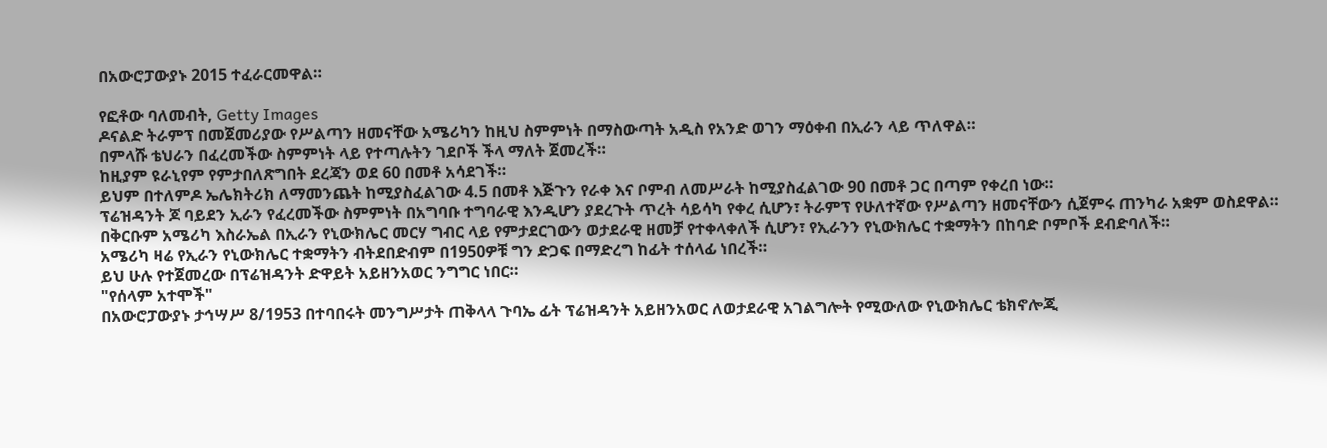በአውሮፓውያኑ 2015 ተፈራርመዋል።

የፎቶው ባለመብት, Getty Images
ዶናልድ ትራምፕ በመጀመሪያው የሥልጣን ዘመናቸው አሜሪካን ከዚህ ስምምነት በማስውጣት አዲስ የአንድ ወገን ማዕቀብ በኢራን ላይ ጥለዋል።
በምላሹ ቴህራን በፈረመችው ስምምነት ላይ የተጣሉትን ገደቦች ችላ ማለት ጀመረች።
ከዚያም ዩራኒየም የምታበለጽግበት ደረጃን ወደ 60 በመቶ አሳደገች።
ይህም በተለምዶ ኤሌክትሪክ ለማመንጨት ከሚያስፈልገው 4.5 በመቶ እጅጉን የራቀ እና ቦምብ ለመሥራት ከሚያስፈልገው 90 በመቶ ጋር በጣም የቀረበ ነው።
ፕሬዝዳንት ጆ ባይደን ኢራን የፈረመችው ስምምነት በአግባቡ ተግባራዊ እንዲሆን ያደረጉት ጥረት ሳይሳካ የቀረ ሲሆን፣ ትራምፕ የሁለተኛው የሥልጣን ዘመናቸውን ሲጀምሩ ጠንካራ አቋም ወስደዋል።
በቅርቡም አሜሪካ እስራኤል በኢራን የኒውክሌር መርሃ ግብር ላይ የምታደርገውን ወታደራዊ ዘመቻ የተቀላቀለች ሲሆን፣ የኢራንን የኒውክሌር ተቋማትን በከባድ ቦምቦች ደብድባለች።
አሜሪካ ዛሬ የኢራን የኒውክሌር ተቋማትን ብትደበድብም በ1950ዎቹ ግን ድጋፍ በማድረግ ከፊት ተሰላፊ ነበረች።
ይህ ሁሉ የተጀመረው በፕሬዝዳንት ድዋይት አይዘንአወር ንግግር ነበር።
"የሰላም አተሞች"
በአውሮፓውያኑ ታኅሣሥ 8/1953 በተባበሩት መንግሥታት ጠቅላላ ጉባኤ ፊት ፕሬዝዳንት አይዘንአወር ለወታደራዊ አገልግሎት የሚውለው የኒውክሌር ቴክኖሎጂ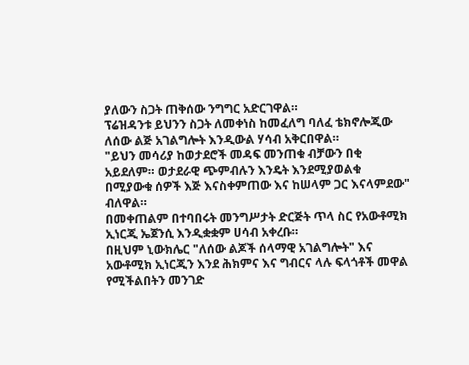ያለውን ስጋት ጠቅሰው ንግግር አድርገዋል።
ፕሬዝዳንቱ ይህንን ስጋት ለመቀነስ ከመፈለግ ባለፈ ቴክኖሎጂው ለሰው ልጅ አገልግሎት እንዲውል ሃሳብ አቅርበዋል።
"ይህን መሳሪያ ከወታደሮች መዳፍ መንጠቁ ብቻውን በቂ አይደለም። ወታደራዊ ጭምብሉን እንዴት እንደሚያወልቁ በሚያውቁ ሰዎች እጅ እናስቀምጠው እና ከሠላም ጋር እናላምደው" ብለዋል።
በመቀጠልም በተባበሩት መንግሥታት ድርጅት ጥላ ስር የአውቶሚክ ኢነርጂ ኤጀንሲ እንዲቋቋም ሀሳብ አቀረቡ።
በዚህም ኒውክሌር "ለሰው ልጆች ሰላማዊ አገልግሎት" እና አውቶሚክ ኢነርጂን እንደ ሕክምና እና ግብርና ላሉ ፍላጎቶች መዋል የሚችልበትን መንገድ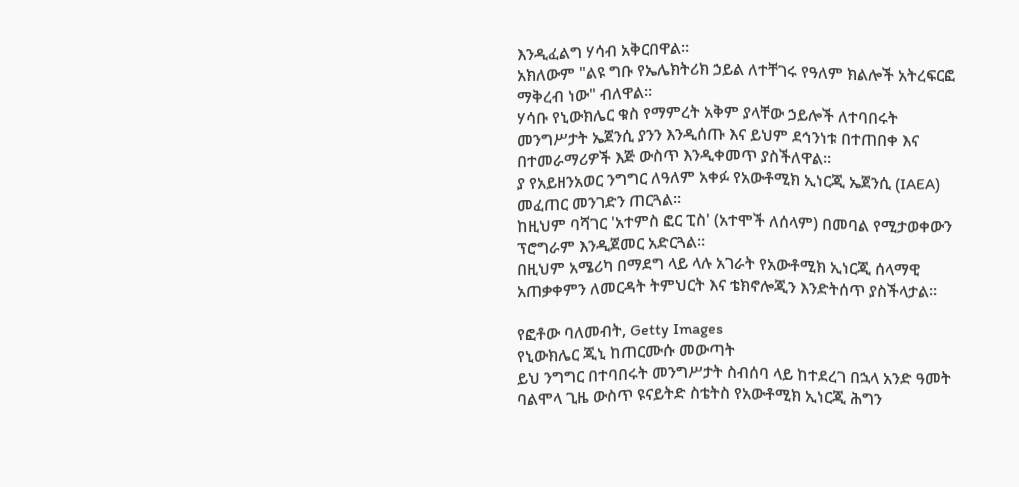እንዲፈልግ ሃሳብ አቅርበዋል።
አክለውም "ልዩ ግቡ የኤሌክትሪክ ኃይል ለተቸገሩ የዓለም ክልሎች አትረፍርፎ ማቅረብ ነው" ብለዋል።
ሃሳቡ የኒውክሌር ቁስ የማምረት አቅም ያላቸው ኃይሎች ለተባበሩት መንግሥታት ኤጀንሲ ያንን እንዲሰጡ እና ይህም ደኅንነቱ በተጠበቀ እና በተመራማሪዎች እጅ ውስጥ እንዲቀመጥ ያስችለዋል።
ያ የአይዘንአወር ንግግር ለዓለም አቀፉ የአውቶሚክ ኢነርጂ ኤጀንሲ (IAEA) መፈጠር መንገድን ጠርጓል።
ከዚህም ባሻገር 'አተምስ ፎር ፒስ' (አተሞች ለሰላም) በመባል የሚታወቀውን ፕሮግራም እንዲጀመር አድርጓል።
በዚህም አሜሪካ በማደግ ላይ ላሉ አገራት የአውቶሚክ ኢነርጂ ሰላማዊ አጠቃቀምን ለመርዳት ትምህርት እና ቴክኖሎጂን እንድትሰጥ ያስችላታል።

የፎቶው ባለመብት, Getty Images
የኒውክሌር ጂኒ ከጠርሙሱ መውጣት
ይህ ንግግር በተባበሩት መንግሥታት ስብሰባ ላይ ከተደረገ በኋላ አንድ ዓመት ባልሞላ ጊዜ ውስጥ ዩናይትድ ስቴትስ የአውቶሚክ ኢነርጂ ሕግን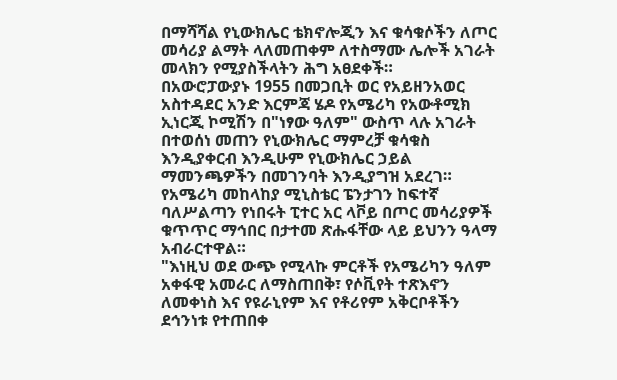በማሻሻል የኒውክሌር ቴክኖሎጂን እና ቁሳቁሶችን ለጦር መሳሪያ ልማት ላለመጠቀም ለተስማሙ ሌሎች አገራት መላክን የሚያስችላትን ሕግ አፀደቀች።
በአውሮፓውያኑ 1955 በመጋቢት ወር የአይዘንአወር አስተዳደር አንድ እርምጃ ሄዶ የአሜሪካ የአውቶሚክ ኢነርጂ ኮሚሽን በ"ነፃው ዓለም" ውስጥ ላሉ አገራት በተወሰነ መጠን የኒውክሌር ማምረቻ ቁሳቁስ እንዲያቀርብ እንዲሁም የኒውክሌር ኃይል ማመንጫዎችን በመገንባት እንዲያግዝ አደረገ።
የአሜሪካ መከላከያ ሚኒስቴር ፔንታገን ከፍተኛ ባለሥልጣን የነበሩት ፒተር አር ላቮይ በጦር መሳሪያዎች ቁጥጥር ማኅበር በታተመ ጽሑፋቸው ላይ ይህንን ዓላማ አብራርተዋል።
"እነዚህ ወደ ውጭ የሚላኩ ምርቶች የአሜሪካን ዓለም አቀፋዊ አመራር ለማስጠበቅ፣ የሶቪየት ተጽእኖን ለመቀነስ እና የዩራኒየም እና የቶሪየም አቅርቦቶችን ደኅንነቱ የተጠበቀ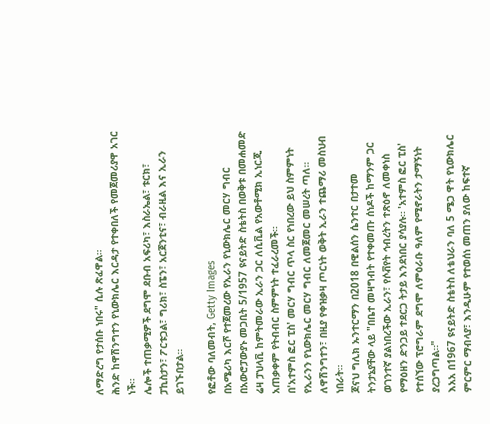ለማድረግ የታሰቡ ነበሩ" ሲሉ ጽፈዋል።
ሕንድ ከዋሽንግተን የኒውክሌር እርዳታ የተቀበለች የመጀመሪያዋ አገር ነች።
ሌሎች ተጠቃሚዎች ደግሞ ደቡብ አፍሪካ፣ እስራኤል፣ ቱርክ፣ ፓኪስታን፣ ፖርቱጋል፣ ግሪክ፣ ስፔን፣ አርጀንቲና፣ ብራዚል እና ኢራን ይገኙበታል።

የፎቶው ባለመብት, Getty Images
በአሜሪካ እርሾ የተጀመረው የኢራን የኒውክሌር መርሃ ግብር
በአውሮፓውያኑ መጋቢት 5/1957 ዩናይትድ ስቴትስ በወቅቱ በመሐመድ ሬዛ ፓህላቪ ከምትመራው ኢራን ጋር ለሲቪል የአውቶሚክ ኢነርጂ አጠቃቀም የትብብር ስምምነት ተፈራረመች።
በ'አተምስ ፎር ፒስ' መርሃ ግብር ጥላ ስር የነበረው ይህ ስምምነት የኢራንን የኒውክሌር መርሃ ግብር ለመጀመር መሠረት ጣለ።
ለዋሽንግተን፣ በዚያ የቀዝቃዛ ጦርነት ወቅት ኢራን ተጨማሪ መስህብ ነበራት።
ጆናህ ግሊክ ኡንተርማን በ2018 በዊልሰን ሴንተር በታተመ ትንታኔያቸው ላይ "በቤተ መዛግብት የተቀመጡ ሰነዶች ከማንም ጋር ወገንተኛ ያልነበረችው ኢራን፣ የሶቭየት ኅብረትን ተጽዕኖ ለመቀነስ የማዕዘን ድንጋይ ተደርጋ ትታይ እንደነበር ያሳያሉ። 'አተምስ ፎር ፒስ' የተሰኘው ፕሮግራም ደግሞ ለምዕራቡ ዓለም የሚኖራትን ታማኝነት ያረጋግጣል።"
እአአ በ1967 ዩናይትድ ስቴትስ ለቴህራን ባለ 5 ሜጋ ዋት የኒውክሌር ምርምር ማብላያ፣ እንዲሁም የተወሰነ መጠን ያለው ከፍተኛ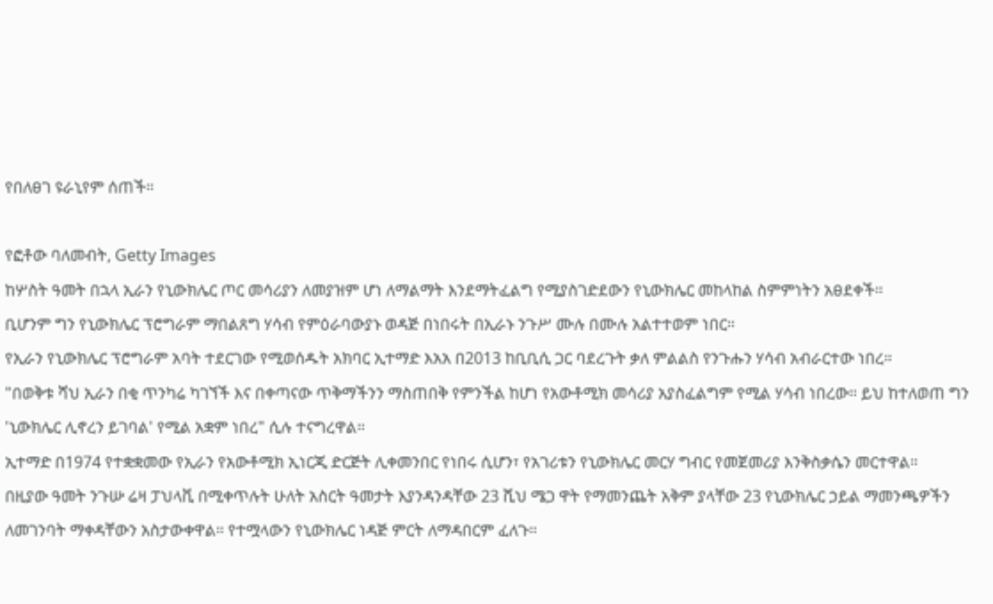የበለፀገ ዩራኒየም ሰጠች።

የፎቶው ባለመብት, Getty Images
ከሦስት ዓመት በኋላ ኢራን የኒውክሌር ጦር መሳሪያን ለመያዝም ሆነ ለማልማት እንደማትፈልግ የሚያስገድደውን የኒውክሌር መከላከል ስምምነትን አፀደቀች።
ቢሆንም ግን የኒውክሌር ፕሮግራም ማበልጸግ ሃሳብ የምዕራባውያኑ ወዳጅ በነበሩት በኢራኑ ንጉሥ ሙሉ በሙሉ አልተተወም ነበር።
የኢራን የኒውክሌር ፕሮግራም አባት ተደርገው የሚወሰዱት አክባር ኢተማድ እአአ በ2013 ከቢቢሲ ጋር ባደረጉት ቃለ ምልልስ የንጉሑን ሃሳብ አብራርተው ነበረ።
"በወቅቱ ሻህ ኢራን በቂ ጥንካሬ ካገኘች እና በቀጣናው ጥቅማችንን ማስጠበቅ የምንችል ከሆነ የአውቶሚክ መሳሪያ አያስፈልግም የሚል ሃሳብ ነበረው። ይህ ከተለወጠ ግን 'ኒውክሌር ሊኖረን ይገባል' የሚል አቋም ነበረ" ሲሉ ተናግረዋል።
ኢተማድ በ1974 የተቋቋመው የኢራን የአውቶሚክ ኢነርጂ ድርጅት ሊቀመንበር የነበሩ ሲሆን፣ የአገሪቱን የኒውክሌር መርሃ ግብር የመጀመሪያ እንቅስቃሴን መርተዋል።
በዚያው ዓመት ንጉሡ ሬዛ ፓህላቪ በሚቀጥሉት ሁለት አስርት ዓመታት እያንዳንዳቸው 23 ሺህ ሜጋ ዋት የማመንጨት አቅም ያላቸው 23 የኒውክሌር ኃይል ማመንጫዎችን ለመገንባት ማቀዳቸውን አስታውቀዋል። የተሟላውን የኒውክሌር ነዳጅ ምርት ለማዳበርም ፈለጉ።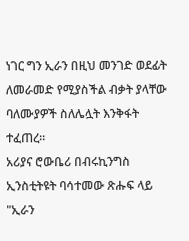ነገር ግን ኢራን በዚህ መንገድ ወደፊት ለመራመድ የሚያስችል ብቃት ያላቸው ባለሙያዎች ስለሌሏት እንቅፋት ተፈጠረ።
አሪያና ሮውቤሪ በብሩኪንግስ ኢንስቲትዩት ባሳተመው ጽሑፍ ላይ "ኢራን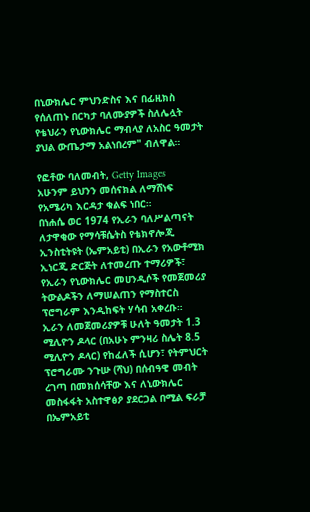በኒውክሌር ምህንድስና እና በፊዚክስ የሰለጠኑ በርካታ ባለሙያዎች ስለሌሏት የቴህራን የኒውክሌር ማብላያ ለአስር ዓመታት ያህል ውጤታማ አልነበረም" ብለዋል።

የፎቶው ባለመብት, Getty Images
አሁንም ይህንን መሰናክል ለማሸነፍ የአሜሪካ እርዳታ ቁልፍ ነበር።
በነሐሴ ወር 1974 የኢራን ባለሥልጣናት ለታዋቂው የማሳቹሴትስ የቴክኖሎጂ ኢንስቲትዩት (ኤምአይቲ) በኢራን የአውቶሚክ ኢነርጂ ድርጅት ለተመረጡ ተማሪዎች፣ የኢራን የኒውክሌር መሀንዲሶች የመጀመሪያ ትውልዶችን ለማሠልጠን የማስተርስ ፕሮግራም እንዲከፍት ሃሳብ አቀረቡ።
ኢራን ለመጀመሪያዎቹ ሁለት ዓመታት 1.3 ሚሊዮን ዶላር (በአሁኑ ምንዛሪ ስሌት 8.5 ሚሊዮን ዶላር) የከፈለች ሲሆን፣ የትምህርት ፕሮግራሙ ንጉሡ (ሻህ) በሰብዓዊ መብት ረገጣ በመክሰሳቸው እና ለኒውክሌር መስፋፋት አስተዋፅዖ ያደርጋል በሚል ፍራቻ በኤምአይቲ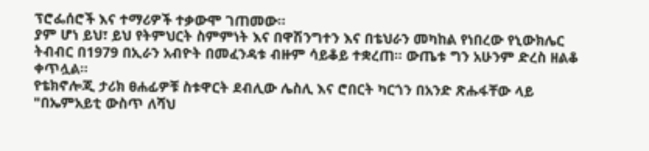ፕሮፌሰሮች እና ተማሪዎች ተቃውሞ ገጠመው።
ያም ሆነ ይህ፣ ይህ የትምህርት ስምምነት እና በዋሽንግተን እና በቴህራን መካከል የነበረው የኒውክሌር ትብብር በ1979 በኢራን አብዮት በመፈንዳቱ ብዙም ሳይቆይ ተቋረጠ። ውጤቱ ግን አሁንም ድረስ ዘልቆ ቀጥሏል።
የቴክኖሎጂ ታሪክ ፀሐፊዎቹ ስቱዋርት ደብሊው ሌስሊ እና ሮበርት ካርጎን በአንድ ጽሑፋቸው ላይ "በኤምአይቲ ውስጥ ለሻህ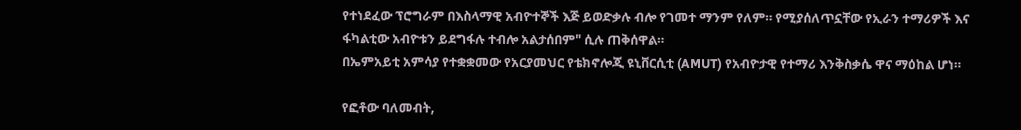የተነደፈው ፕሮግራም በእስላማዊ አብዮተኞች እጅ ይወድቃሉ ብሎ የገመተ ማንም የለም። የሚያሰለጥኗቸው የኢራን ተማሪዎች እና ፋካልቲው አብዮቱን ይደግፋሉ ተብሎ አልታሰበም" ሲሉ ጠቅሰዋል።
በኤምአይቲ አምሳያ የተቋቋመው የአርያመህር የቴክኖሎጂ ዩኒቨርሲቲ (AMUT) የአብዮታዊ የተማሪ እንቅስቃሴ ዋና ማዕከል ሆነ።

የፎቶው ባለመብት,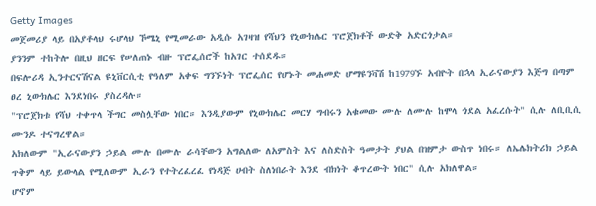Getty Images
መጀመሪያ ላይ በአያቶላህ ሩሆላህ ኾሜኒ የሚመራው አዲሱ አገዛዝ የሻህን የኒውክሌር ፕሮጀክቶች ውድቅ አድርጎታል።
ያንንም ተከትሎ በዚህ ዘርፍ የሠለጠኑ ብዙ ፕሮፌሰሮች ከአገር ተሰደዱ።
በፍሎሪዳ ኢንተርናሽናል ዩኒቨርሲቲ የዓለም አቀፍ ግንኙነት ፕሮፌሰር የሆኑት መሐመድ ሆማዩንቫሽ ከ1979ኙ አብዮት በኋላ ኢራናውያን እጅግ በጣም ፀረ ኒውክሌር እንደነበሩ ያስረዳሉ።
"ፕሮጀክቱ የሻህ ተቀጥላ ችግር መስሏቸው ነበር። እንዲያውም የኒውክሌር መርሃ ግብሩን አቁመው ሙሉ ለሙሉ ከሞላ ጎደል አፈረሱት" ሲሉ ለቢቢሲ ሙንዶ ተናግረዋል።
አክለውም "ኢራናውያን ኃይል ሙሉ በሙሉ ራሳቸውን አግልለው ለአምስት እና ለስድስት ዓመታት ያህል በዝምታ ውስጥ ነበሩ። ለኤሌክትሪክ ኃይል ጥቅም ላይ ይውላል የሚለውም ኢራን የተትረፈረፈ የነዳጅ ሀብት ስለነበራት እንደ ብክነት ቆጥረውት ነበር" ሲሉ አክለዋል።
ሆኖም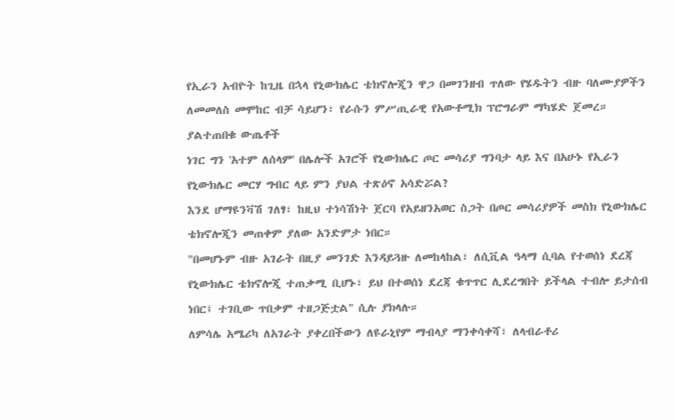የኢራን አብዮት ከጊዜ በኋላ የኒውክሌር ቴክኖሎጂን ዋጋ በመገንዘብ ጥለው የሄዱትን ብዙ ባለሙያዎችን ለመመለስ መሞከር ብቻ ሳይሆን፣ የራሱን ምሥጢራዊ የአውቶሚክ ፕሮግራም ማካሄድ ጀመረ።
ያልተጠበቁ ውጤቶች
ነገር ግን 'አተም ለሰላም' በሌሎች አገሮች የኒውክሌር ጦር መሳሪያ ግንባታ ላይ እና በአሁኑ የኢራን የኒውክሌር መርሃ ግብር ላይ ምን ያህል ተጽዕኖ አሳድሯል?
እንደ ሆማዩንቫሽ ገለፃ፣ ከዚህ ተነሳሽነት ጀርባ የአይዘንአወር ስጋት በጦር መሳሪያዎች መስክ የኒውክሌር ቴክኖሎጂን መጠቀም ያለው አንድምታ ነበር።
"በመሆኑም ብዙ አገራት በዚያ መንገድ እንዳይጓዙ ለመከላከል፣ ለሲቪል ዓላማ ሲባል የተወሰነ ደረጃ የኒውክሌር ቴክኖሎጂ ተጠቃሚ ቢሆኑ፣ ይህ በተወሰነ ደረጃ ቁጥጥር ሊደረግበት ይችላል ተብሎ ይታሰብ ነበር፤ ተገቢው ጥበቃም ተዘጋጅቷል" ሲሉ ያክላሉ።
ለምሳሌ አሜሪካ ለአገራት ያቀረበችውን ለዩራኒየም ማብላያ ማንቀሳቀሻ፣ ለላብራቶሪ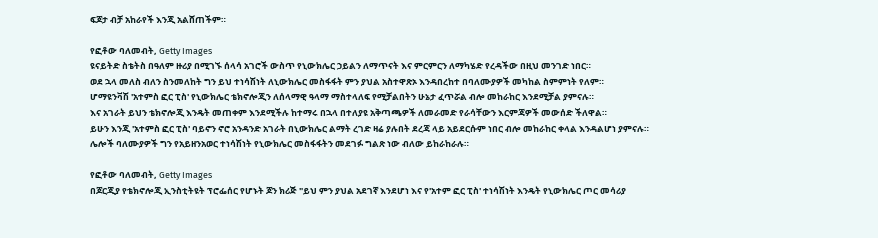ፍጆታ ብቻ አከራየች እንጂ አልሸጠችም።

የፎቶው ባለመብት, Getty Images
ዩናይትድ ስቴትስ በዓለም ዙሪያ በሚገኙ ሰላሳ አገሮች ውስጥ የኒውክሌር ኃይልን ለማጥናት እና ምርምርን ለማካሄድ የረዳችው በዚህ መንገድ ነበር።
ወደ ኋላ መለስ ብለን ስንመለከት ግን ይህ ተነሳሽነት ለኒውክሌር መስፋፋት ምን ያህል አስተዋጽኦ እንዳበረከተ በባለሙያዎች መካከል ስምምነት የለም።
ሆማዩንቫሽ 'አተምስ ፎር ፒስ' የኒውክሌር ቴክኖሎጂን ለሰላማዊ ዓላማ ማስተላለፍ የሚቻልበትን ሁኔታ ፈጥሯል ብሎ መከራከር እንደሚቻል ያምናሉ።
እና አገራት ይህን ቴክኖሎጂ እንዴት መጠቀም እንደሚችሉ ከተማሩ በኋላ በተለያዩ አቅጣጫዎች ለመራመድ የራሳቸውን እርምጃዎች መውሰድ ችለዋል።
ይሁን እንጂ 'አተምስ ፎር ፒስ' ባይኖን ኖሮ አንዳንድ አገራት በኒውክሌር ልማት ረገድ ዛሬ ያሉበት ደረጃ ላይ አይደርሱም ነበር ብሎ መከራከር ቀላል እንዳልሆነ ያምናሉ።
ሌሎች ባለሙያዎች ግን የአይዘንአወር ተነሳሽነት የኒውክሌር መስፋፋትን መደገፉ ግልጽ ነው ብለው ይከራከራሉ።

የፎቶው ባለመብት, Getty Images
በጆርጂያ የቴክኖሎጂ ኢንስቲትዩት ፕሮፌሰር የሆኑት ጆን ክሪጅ "ይህ ምን ያህል አደገኛ እንደሆነ እና የ'አተም ፎር ፒስ' ተነሳሽነት እንዴት የኒውክሌር ጦር መሳሪያ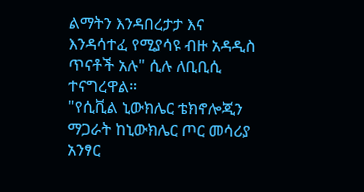ልማትን እንዳበረታታ እና እንዳሳተፈ የሚያሳዩ ብዙ አዳዲስ ጥናቶች አሉ" ሲሉ ለቢቢሲ ተናግረዋል።
"የሲቪል ኒውክሌር ቴክኖሎጂን ማጋራት ከኒውክሌር ጦር መሳሪያ አንፃር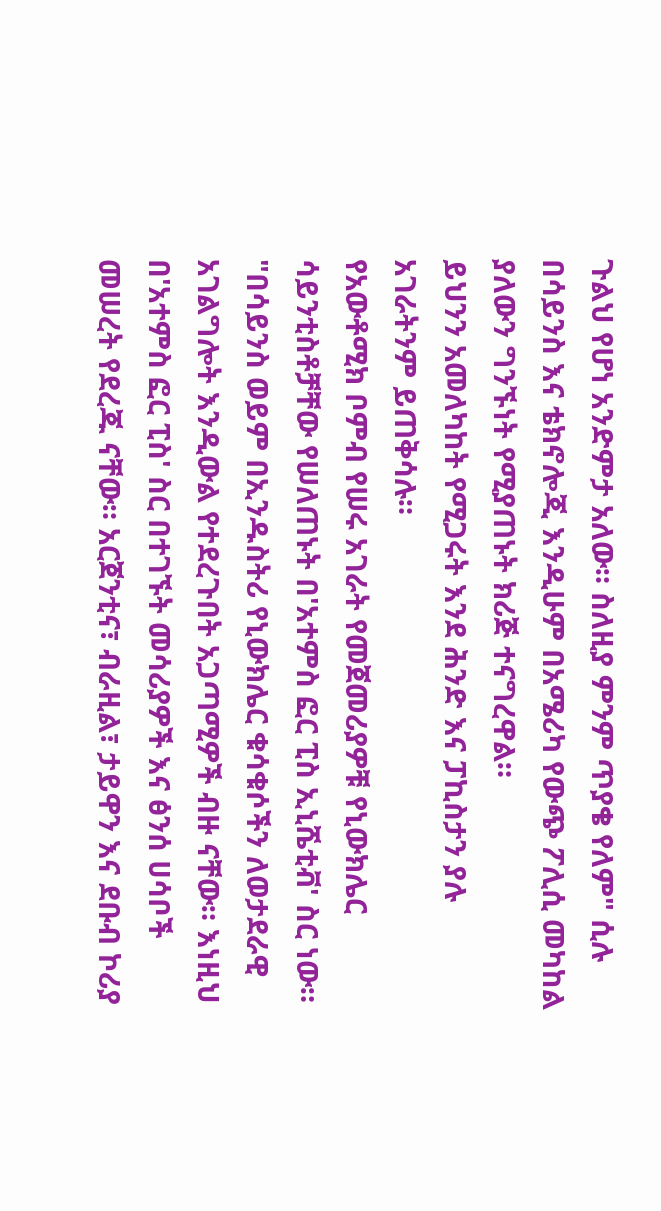ጉልህ የሆነ አንድምታ አለው። ስለዚያ ምንም ጥያቄ የለም" ሲሉ በሳይንስ እና ቴክኖሎጂ እንዲሁም በአሜሪካ የውጭ ፖሊሲ መካከል ያለውን ግንኙነት የሚያጠኑት ክሪጅ ተናግረዋል።
ይህንን አመለካከት የሚጋሩት እንደ ሕንድ እና ፓኪስታን ያሉ አገራትንም ይጠቅሳሉ።
የአውቶሚክ ቦምብ የሠሩ አገራት የመጀመሪያዎቹ የኒውክሌር ሳይንቲስቶቻቸው የሠለጠኑት በ'አተምስ ፎር ፒስ ኢኒሼቲቭ' ስር ነው።
"በሳይንስ ወይም በኢንዱስትሪ የኒውክሌር ቁሳቁሶችን ለወታደራዊ አገልግሎት እንዲውል የተደረጉበት አጋጣሚዎች ብዙ ናቸው። እነዚህ በ'አተምስ ፎር ፒስ' ስር በተገኙት መሳሪያዎች እና ፅንሰ ሀሳቦች መሠረት የደረጁ ናቸው። አርጀንቲና፣ ብራዚል፣ ታይዋን እና ደቡብ ኮሪያ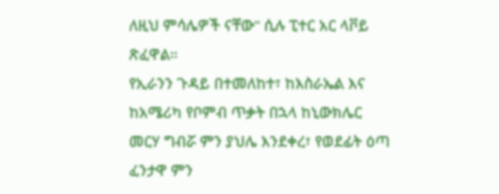ለዚህ ምሳሌዎች ናቸው" ሲሉ ፒተር አር ላቮይ ጽፈዋል።
የኢራንን ጉዳይ በተመለከተ፣ ከእስራኤል እና ከአሜሪካ የቦምብ ጥቃት በኋላ ከኒውክሌር መርሃ ግብሯ ምን ያህሌ እንደቀረ፣ የወደፊት ዕጣ ፈንታዋ ምን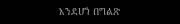እንደሆነ በግልጽ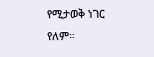የሚታወቅ ነገር የለም።